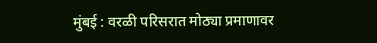मुंबई : वरळी परिसरात मोठ्या प्रमाणावर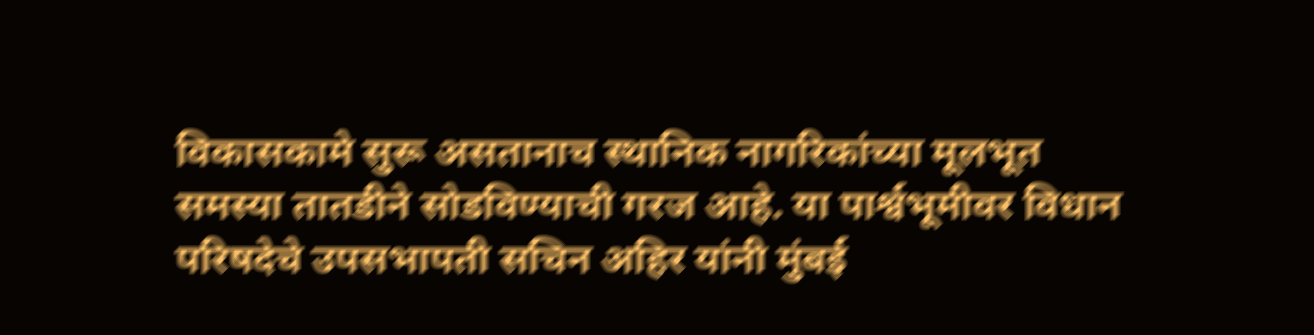विकासकामे सुरू असतानाच स्थानिक नागरिकांच्या मूलभूत समस्या तातडीने सोडविण्याची गरज आहे. या पार्श्वभूमीवर विधान परिषदेचे उपसभापती सचिन अहिर यांनी मुंबई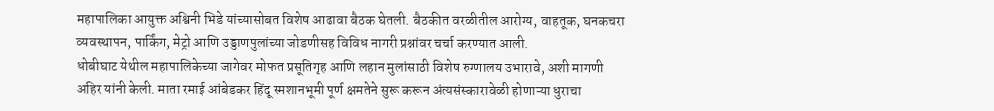महापालिका आयुक्त अश्विनी भिडे यांच्यासोबत विशेष आढावा बैठक घेतली. बैठकीत वरळीतील आरोग्य, वाहतूक, घनकचरा व्यवस्थापन, पार्किंग, मेट्रो आणि उड्डाणपुलांच्या जोडणीसह विविध नागरी प्रश्नांवर चर्चा करण्यात आली.
धोबीघाट येथील महापालिकेच्या जागेवर मोफत प्रसूतिगृह आणि लहान मुलांसाठी विशेष रुग्णालय उभारावे, अशी मागणी अहिर यांनी केली. माता रमाई आंबेडकर हिंदू स्मशानभूमी पूर्ण क्षमतेने सुरू करून अंत्यसंस्कारावेळी होणाऱ्या धुराचा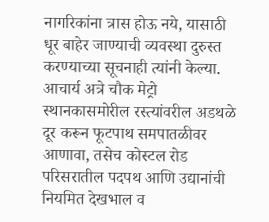नागरिकांना त्रास होऊ नये, यासाठी धूर बाहेर जाण्याची व्यवस्था दुरुस्त करण्याच्या सूचनाही त्यांनी केल्या.
आचार्य अत्रे चौक मेट्रो स्थानकासमोरील रस्त्यांवरील अडथळे दूर करून फूटपाथ समपातळीवर आणावा, तसेच कोस्टल रोड परिसरातील पदपथ आणि उद्यानांची नियमित देखभाल व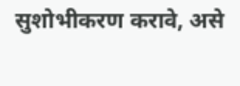सुशोभीकरण करावे, असे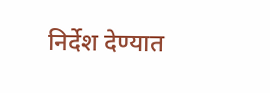निर्देश देण्यात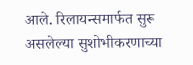आले. रिलायन्समार्फत सुरू असलेल्या सुशोभीकरणाच्या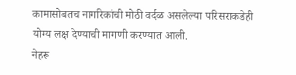कामासोबतच नागरिकांची मोठी वर्दळ असलेल्या परिसराकडेही योग्य लक्ष देण्याची मागणी करण्यात आली.
नेहरू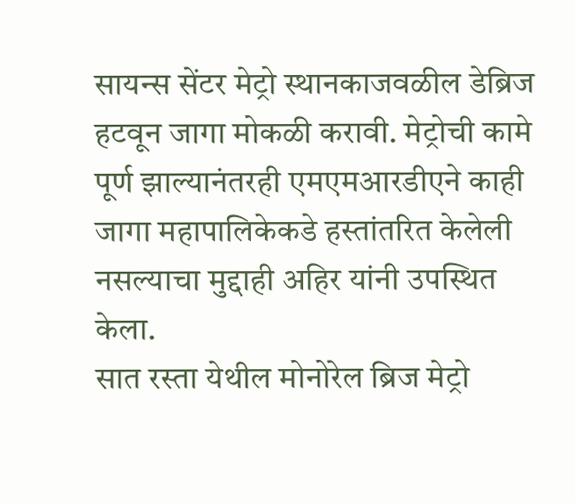सायन्स सेंटर मेट्रो स्थानकाजवळील डेब्रिज हटवून जागा मोकळी करावी. मेट्रोची कामे पूर्ण झाल्यानंतरही एमएमआरडीएने काही जागा महापालिकेकडे हस्तांतरित केलेली नसल्याचा मुद्दाही अहिर यांनी उपस्थित केला.
सात रस्ता येथील मोनोरेल ब्रिज मेट्रो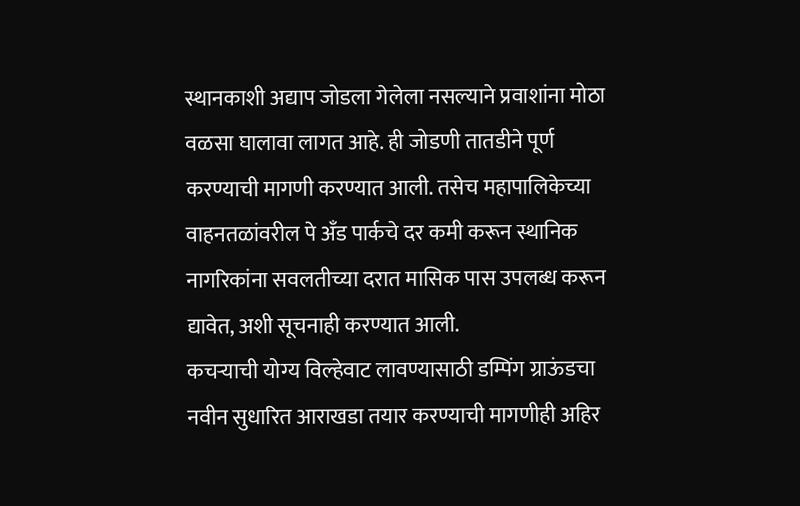स्थानकाशी अद्याप जोडला गेलेला नसल्याने प्रवाशांना मोठा वळसा घालावा लागत आहे. ही जोडणी तातडीने पूर्ण करण्याची मागणी करण्यात आली. तसेच महापालिकेच्या वाहनतळांवरील पे अँड पार्कचे दर कमी करून स्थानिक नागरिकांना सवलतीच्या दरात मासिक पास उपलब्ध करून द्यावेत, अशी सूचनाही करण्यात आली.
कचऱ्याची योग्य विल्हेवाट लावण्यासाठी डम्पिंग ग्राऊंडचा नवीन सुधारित आराखडा तयार करण्याची मागणीही अहिर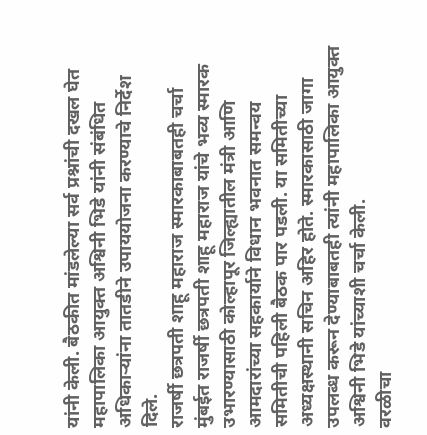यांनी केली. बैठकीत मांडलेल्या सर्व प्रश्नांची दखल घेत महापालिका आयुक्त अश्विनी भिडे यांनी संबंधित अधिकाऱ्यांना तातडीने उपाययोजना करण्याचे निर्देश दिले.
राजर्षी छत्रपती शाहू महाराज स्मारकाबाबतही चर्चा
मुंबईत राजर्षी छत्रपती शाहू महाराज यांचे भव्य स्मारक उभारण्यासाठी कोल्हापूर जिल्ह्यातील मंत्री आणि आमदारांच्या सहकार्याने विधान भवनात समन्वय समितीची पहिली बैठक पार पडली. या समितीच्या अध्यक्षस्थानी सचिन अहिर होते. स्मारकासाठी जागा उपलब्ध करून देण्याबाबतही त्यांनी महापालिका आयुक्त अश्विनी भिडे यांच्याशी चर्चा केली.
वरळीचा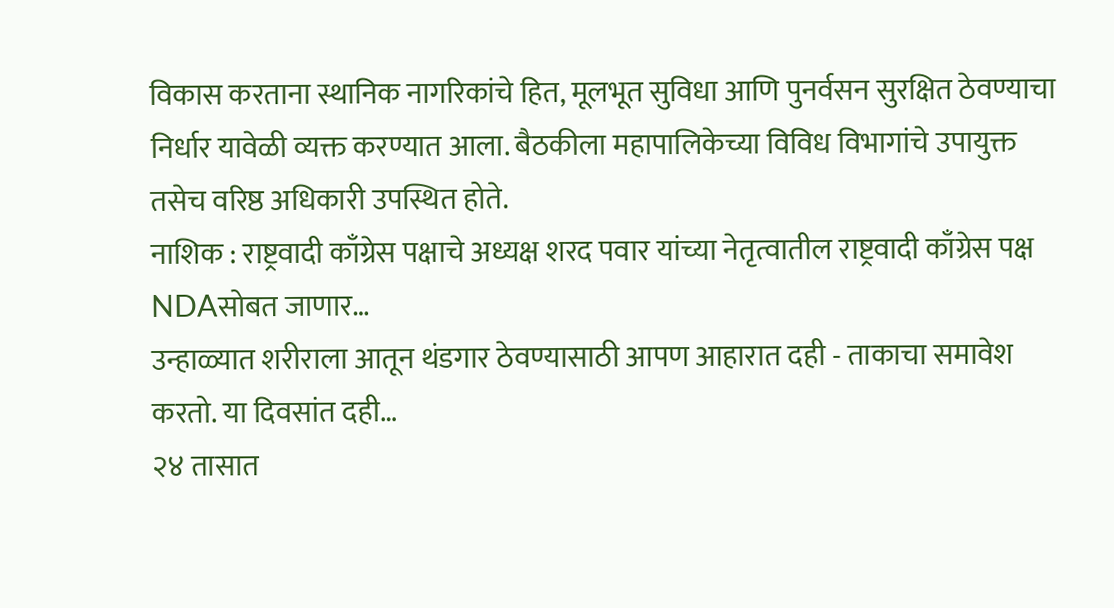विकास करताना स्थानिक नागरिकांचे हित, मूलभूत सुविधा आणि पुनर्वसन सुरक्षित ठेवण्याचा निर्धार यावेळी व्यक्त करण्यात आला. बैठकीला महापालिकेच्या विविध विभागांचे उपायुक्त तसेच वरिष्ठ अधिकारी उपस्थित होते.
नाशिक : राष्ट्रवादी काँग्रेस पक्षाचे अध्यक्ष शरद पवार यांच्या नेतृत्वातील राष्ट्रवादी काँग्रेस पक्ष NDAसोबत जाणार…
उन्हाळ्यात शरीराला आतून थंडगार ठेवण्यासाठी आपण आहारात दही - ताकाचा समावेश करतो. या दिवसांत दही…
२४ तासात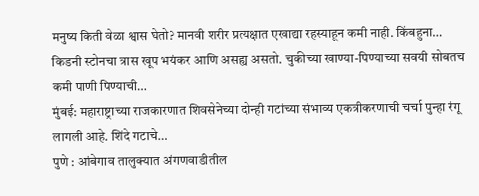मनुष्य किती वेळा श्वास घेतो? मानवी शरीर प्रत्यक्षात एखाद्या रहस्याहून कमी नाही. किंबहुना…
किडनी स्टोनचा त्रास खूप भयंकर आणि असह्य असतो. चुकीच्या खाण्या-पिण्याच्या सवयी सोबतच कमी पाणी पिण्याची…
मुंबई: महाराष्ट्राच्या राजकारणात शिवसेनेच्या दोन्ही गटांच्या संभाव्य एकत्रीकरणाची चर्चा पुन्हा रंगू लागली आहे. शिंदे गटाचे…
पुणे : आंबेगाव तालुक्यात अंगणवाडीतील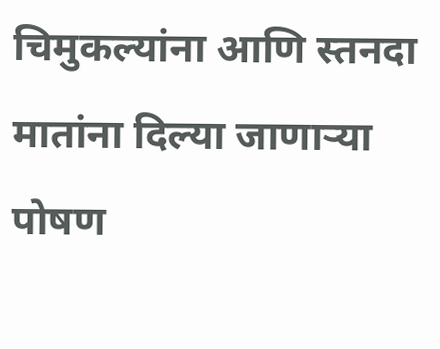चिमुकल्यांना आणि स्तनदा मातांना दिल्या जाणाऱ्या पोषण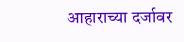आहाराच्या दर्जावर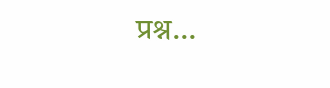प्रश्न…